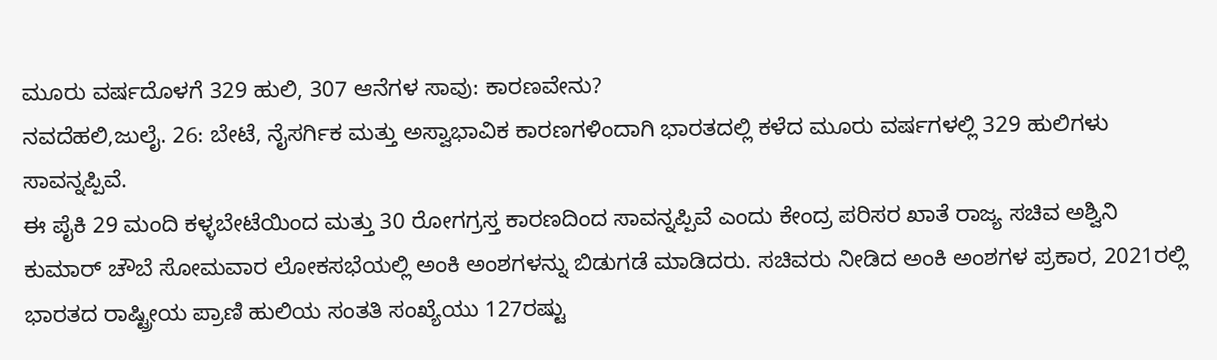ಮೂರು ವರ್ಷದೊಳಗೆ 329 ಹುಲಿ, 307 ಆನೆಗಳ ಸಾವು: ಕಾರಣವೇನು?
ನವದೆಹಲಿ,ಜುಲೈ. 26: ಬೇಟೆ, ನೈಸರ್ಗಿಕ ಮತ್ತು ಅಸ್ವಾಭಾವಿಕ ಕಾರಣಗಳಿಂದಾಗಿ ಭಾರತದಲ್ಲಿ ಕಳೆದ ಮೂರು ವರ್ಷಗಳಲ್ಲಿ 329 ಹುಲಿಗಳು ಸಾವನ್ನಪ್ಪಿವೆ.
ಈ ಪೈಕಿ 29 ಮಂದಿ ಕಳ್ಳಬೇಟೆಯಿಂದ ಮತ್ತು 30 ರೋಗಗ್ರಸ್ತ ಕಾರಣದಿಂದ ಸಾವನ್ನಪ್ಪಿವೆ ಎಂದು ಕೇಂದ್ರ ಪರಿಸರ ಖಾತೆ ರಾಜ್ಯ ಸಚಿವ ಅಶ್ವಿನಿ ಕುಮಾರ್ ಚೌಬೆ ಸೋಮವಾರ ಲೋಕಸಭೆಯಲ್ಲಿ ಅಂಕಿ ಅಂಶಗಳನ್ನು ಬಿಡುಗಡೆ ಮಾಡಿದರು. ಸಚಿವರು ನೀಡಿದ ಅಂಕಿ ಅಂಶಗಳ ಪ್ರಕಾರ, 2021ರಲ್ಲಿ ಭಾರತದ ರಾಷ್ಟ್ರೀಯ ಪ್ರಾಣಿ ಹುಲಿಯ ಸಂತತಿ ಸಂಖ್ಯೆಯು 127ರಷ್ಟು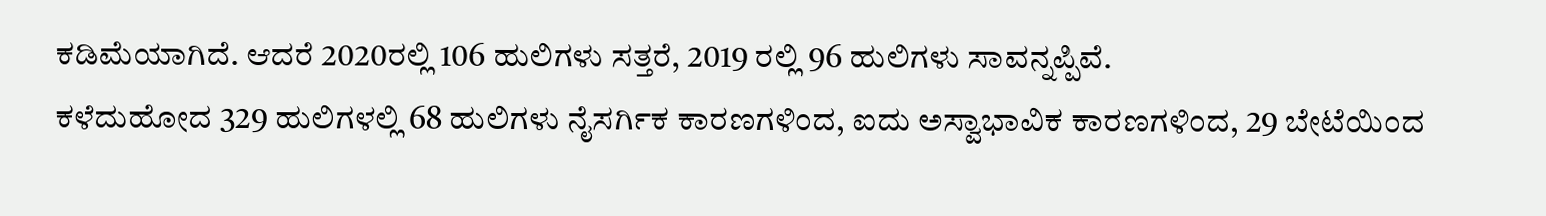ಕಡಿಮೆಯಾಗಿದೆ. ಆದರೆ 2020ರಲ್ಲಿ 106 ಹುಲಿಗಳು ಸತ್ತರೆ, 2019 ರಲ್ಲಿ 96 ಹುಲಿಗಳು ಸಾವನ್ನಪ್ಪಿವೆ.
ಕಳೆದುಹೋದ 329 ಹುಲಿಗಳಲ್ಲಿ 68 ಹುಲಿಗಳು ನೈಸರ್ಗಿಕ ಕಾರಣಗಳಿಂದ, ಐದು ಅಸ್ವಾಭಾವಿಕ ಕಾರಣಗಳಿಂದ, 29 ಬೇಟೆಯಿಂದ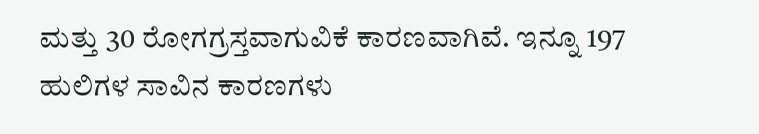ಮತ್ತು 30 ರೋಗಗ್ರಸ್ತವಾಗುವಿಕೆ ಕಾರಣವಾಗಿವೆ. ಇನ್ನೂ 197 ಹುಲಿಗಳ ಸಾವಿನ ಕಾರಣಗಳು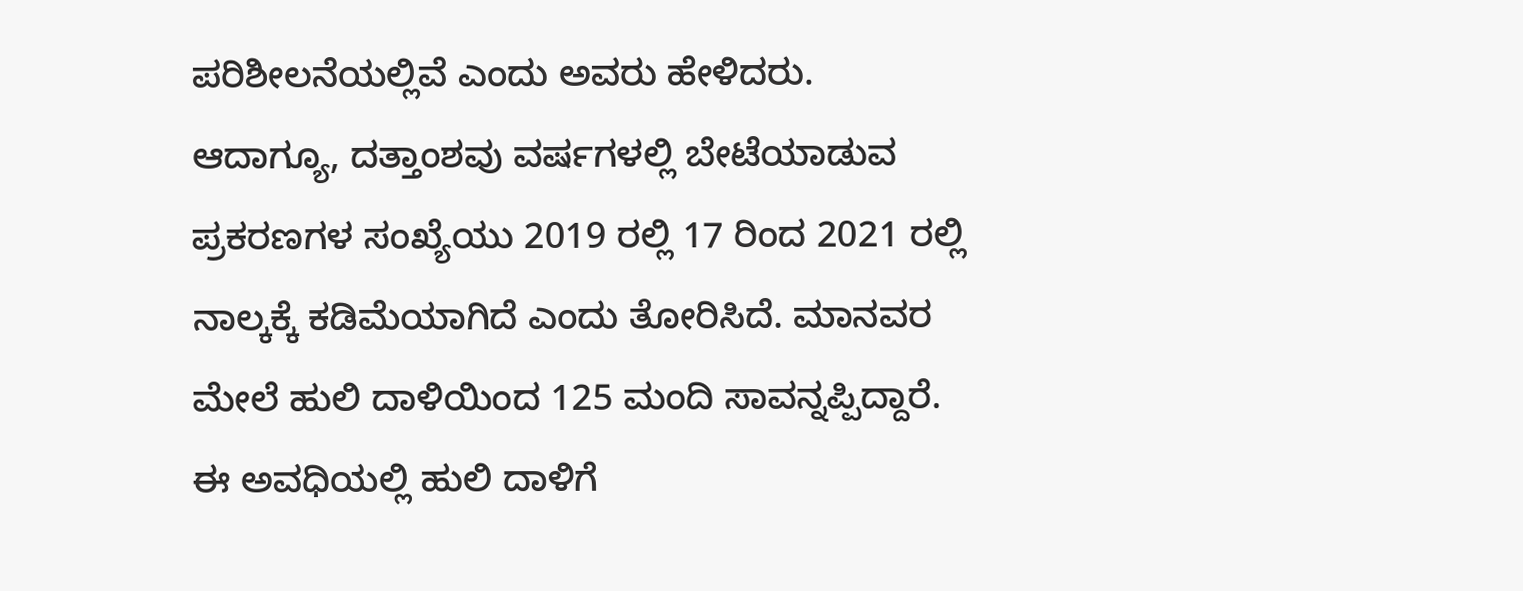ಪರಿಶೀಲನೆಯಲ್ಲಿವೆ ಎಂದು ಅವರು ಹೇಳಿದರು.
ಆದಾಗ್ಯೂ, ದತ್ತಾಂಶವು ವರ್ಷಗಳಲ್ಲಿ ಬೇಟೆಯಾಡುವ ಪ್ರಕರಣಗಳ ಸಂಖ್ಯೆಯು 2019 ರಲ್ಲಿ 17 ರಿಂದ 2021 ರಲ್ಲಿ ನಾಲ್ಕಕ್ಕೆ ಕಡಿಮೆಯಾಗಿದೆ ಎಂದು ತೋರಿಸಿದೆ. ಮಾನವರ ಮೇಲೆ ಹುಲಿ ದಾಳಿಯಿಂದ 125 ಮಂದಿ ಸಾವನ್ನಪ್ಪಿದ್ದಾರೆ. ಈ ಅವಧಿಯಲ್ಲಿ ಹುಲಿ ದಾಳಿಗೆ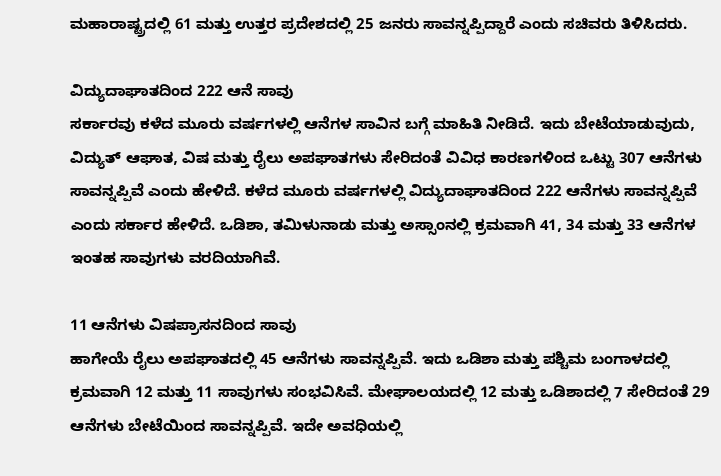ಮಹಾರಾಷ್ಟ್ರದಲ್ಲಿ 61 ಮತ್ತು ಉತ್ತರ ಪ್ರದೇಶದಲ್ಲಿ 25 ಜನರು ಸಾವನ್ನಪ್ಪಿದ್ದಾರೆ ಎಂದು ಸಚಿವರು ತಿಳಿಸಿದರು.

ವಿದ್ಯುದಾಘಾತದಿಂದ 222 ಆನೆ ಸಾವು
ಸರ್ಕಾರವು ಕಳೆದ ಮೂರು ವರ್ಷಗಳಲ್ಲಿ ಆನೆಗಳ ಸಾವಿನ ಬಗ್ಗೆ ಮಾಹಿತಿ ನೀಡಿದೆ. ಇದು ಬೇಟೆಯಾಡುವುದು, ವಿದ್ಯುತ್ ಆಘಾತ, ವಿಷ ಮತ್ತು ರೈಲು ಅಪಘಾತಗಳು ಸೇರಿದಂತೆ ವಿವಿಧ ಕಾರಣಗಳಿಂದ ಒಟ್ಟು 307 ಆನೆಗಳು ಸಾವನ್ನಪ್ಪಿವೆ ಎಂದು ಹೇಳಿದೆ. ಕಳೆದ ಮೂರು ವರ್ಷಗಳಲ್ಲಿ ವಿದ್ಯುದಾಘಾತದಿಂದ 222 ಆನೆಗಳು ಸಾವನ್ನಪ್ಪಿವೆ ಎಂದು ಸರ್ಕಾರ ಹೇಳಿದೆ. ಒಡಿಶಾ, ತಮಿಳುನಾಡು ಮತ್ತು ಅಸ್ಸಾಂನಲ್ಲಿ ಕ್ರಮವಾಗಿ 41, 34 ಮತ್ತು 33 ಆನೆಗಳ ಇಂತಹ ಸಾವುಗಳು ವರದಿಯಾಗಿವೆ.

11 ಆನೆಗಳು ವಿಷಪ್ರಾಸನದಿಂದ ಸಾವು
ಹಾಗೇಯೆ ರೈಲು ಅಪಘಾತದಲ್ಲಿ 45 ಆನೆಗಳು ಸಾವನ್ನಪ್ಪಿವೆ. ಇದು ಒಡಿಶಾ ಮತ್ತು ಪಶ್ಚಿಮ ಬಂಗಾಳದಲ್ಲಿ ಕ್ರಮವಾಗಿ 12 ಮತ್ತು 11 ಸಾವುಗಳು ಸಂಭವಿಸಿವೆ. ಮೇಘಾಲಯದಲ್ಲಿ 12 ಮತ್ತು ಒಡಿಶಾದಲ್ಲಿ 7 ಸೇರಿದಂತೆ 29 ಆನೆಗಳು ಬೇಟೆಯಿಂದ ಸಾವನ್ನಪ್ಪಿವೆ. ಇದೇ ಅವಧಿಯಲ್ಲಿ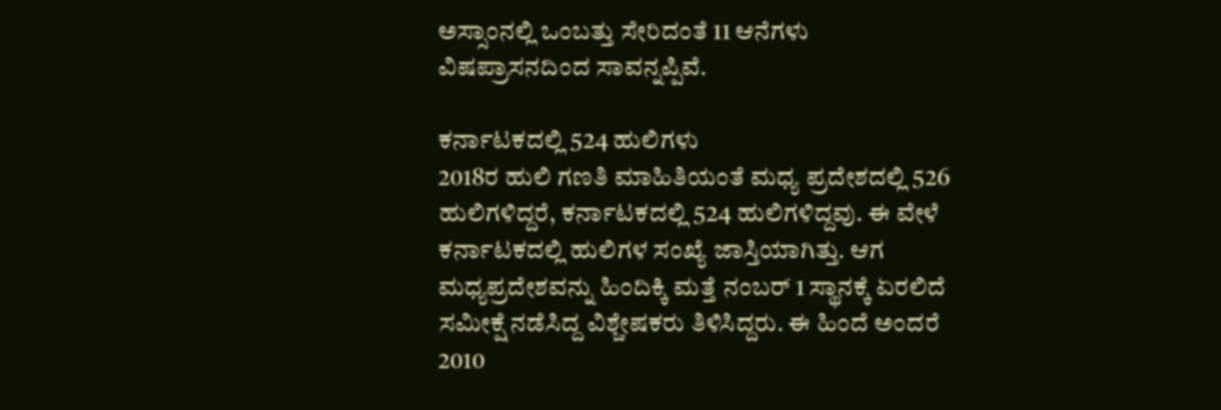ಅಸ್ಸಾಂನಲ್ಲಿ ಒಂಬತ್ತು ಸೇರಿದಂತೆ 11 ಆನೆಗಳು ವಿಷಪ್ರಾಸನದಿಂದ ಸಾವನ್ನಪ್ಪಿವೆ.

ಕರ್ನಾಟಕದಲ್ಲಿ 524 ಹುಲಿಗಳು
2018ರ ಹುಲಿ ಗಣತಿ ಮಾಹಿತಿಯಂತೆ ಮಧ್ಯ ಪ್ರದೇಶದಲ್ಲಿ 526 ಹುಲಿಗಳಿದ್ದರೆ, ಕರ್ನಾಟಕದಲ್ಲಿ 524 ಹುಲಿಗಳಿದ್ದವು. ಈ ವೇಳೆ ಕರ್ನಾಟಕದಲ್ಲಿ ಹುಲಿಗಳ ಸಂಖ್ಯೆ ಜಾಸ್ತಿಯಾಗಿತ್ತು. ಆಗ ಮಧ್ಯಪ್ರದೇಶವನ್ನು ಹಿಂದಿಕ್ಕಿ ಮತ್ತೆ ನಂಬರ್ 1 ಸ್ಥಾನಕ್ಕೆ ಏರಲಿದೆ ಸಮೀಕ್ಷೆ ನಡೆಸಿದ್ದ ವಿಶ್ಚೇಷಕರು ತಿಳಿಸಿದ್ದರು. ಈ ಹಿಂದೆ ಅಂದರೆ 2010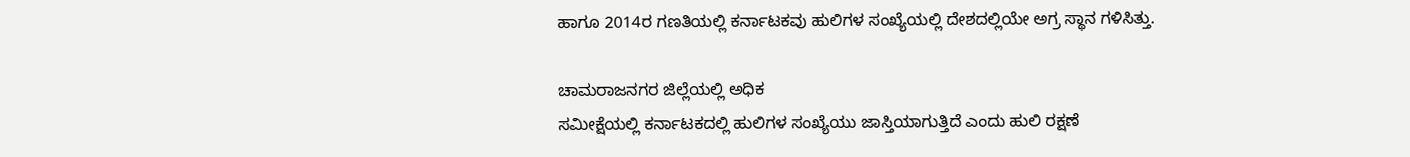ಹಾಗೂ 2014ರ ಗಣತಿಯಲ್ಲಿ ಕರ್ನಾಟಕವು ಹುಲಿಗಳ ಸಂಖ್ಯೆಯಲ್ಲಿ ದೇಶದಲ್ಲಿಯೇ ಅಗ್ರ ಸ್ಥಾನ ಗಳಿಸಿತ್ತು.

ಚಾಮರಾಜನಗರ ಜಿಲ್ಲೆಯಲ್ಲಿ ಅಧಿಕ
ಸಮೀಕ್ಷೆಯಲ್ಲಿ ಕರ್ನಾಟಕದಲ್ಲಿ ಹುಲಿಗಳ ಸಂಖ್ಯೆಯು ಜಾಸ್ತಿಯಾಗುತ್ತಿದೆ ಎಂದು ಹುಲಿ ರಕ್ಷಣೆ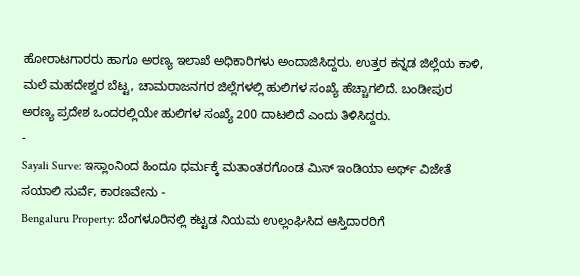ಹೋರಾಟಗಾರರು ಹಾಗೂ ಅರಣ್ಯ ಇಲಾಖೆ ಅಧಿಕಾರಿಗಳು ಅಂದಾಜಿಸಿದ್ದರು. ಉತ್ತರ ಕನ್ನಡ ಜಿಲ್ಲೆಯ ಕಾಳಿ, ಮಲೆ ಮಹದೇಶ್ವರ ಬೆಟ್ಟ, ಚಾಮರಾಜನಗರ ಜಿಲ್ಲೆಗಳಲ್ಲಿ ಹುಲಿಗಳ ಸಂಖ್ಯೆ ಹೆಚ್ಚಾಗಲಿದೆ. ಬಂಡೀಪುರ ಅರಣ್ಯ ಪ್ರದೇಶ ಒಂದರಲ್ಲಿಯೇ ಹುಲಿಗಳ ಸಂಖ್ಯೆ 200 ದಾಟಲಿದೆ ಎಂದು ತಿಳಿಸಿದ್ದರು.
-
Sayali Surve: ಇಸ್ಲಾಂನಿಂದ ಹಿಂದೂ ಧರ್ಮಕ್ಕೆ ಮತಾಂತರಗೊಂಡ ಮಿಸ್ ಇಂಡಿಯಾ ಅರ್ಥ್ ವಿಜೇತೆ ಸಯಾಲಿ ಸುರ್ವೆ, ಕಾರಣವೇನು -
Bengaluru Property: ಬೆಂಗಳೂರಿನಲ್ಲಿ ಕಟ್ಟಡ ನಿಯಮ ಉಲ್ಲಂಘಿಸಿದ ಆಸ್ತಿದಾರರಿಗೆ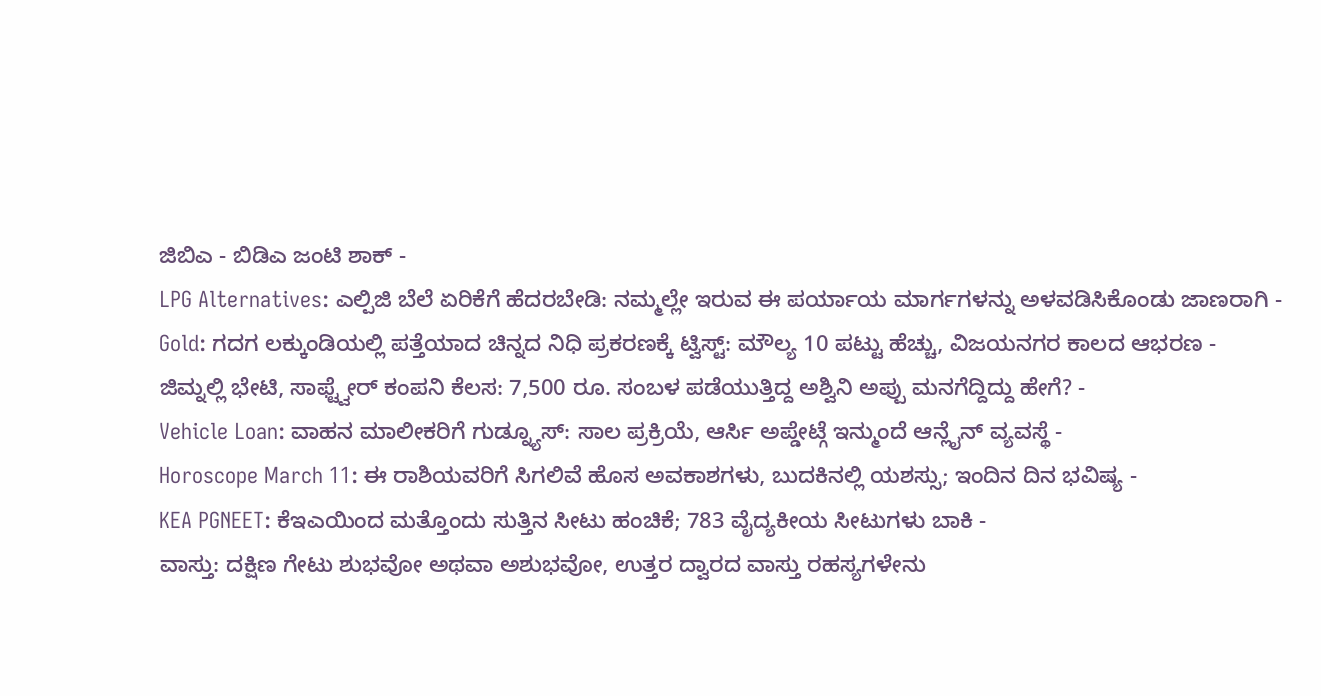ಜಿಬಿಎ - ಬಿಡಿಎ ಜಂಟಿ ಶಾಕ್ -
LPG Alternatives: ಎಲ್ಪಿಜಿ ಬೆಲೆ ಏರಿಕೆಗೆ ಹೆದರಬೇಡಿ: ನಮ್ಮಲ್ಲೇ ಇರುವ ಈ ಪರ್ಯಾಯ ಮಾರ್ಗಗಳನ್ನು ಅಳವಡಿಸಿಕೊಂಡು ಜಾಣರಾಗಿ -
Gold: ಗದಗ ಲಕ್ಕುಂಡಿಯಲ್ಲಿ ಪತ್ತೆಯಾದ ಚಿನ್ನದ ನಿಧಿ ಪ್ರಕರಣಕ್ಕೆ ಟ್ವಿಸ್ಟ್: ಮೌಲ್ಯ 10 ಪಟ್ಟು ಹೆಚ್ಚು, ವಿಜಯನಗರ ಕಾಲದ ಆಭರಣ -
ಜಿಮ್ನಲ್ಲಿ ಭೇಟಿ, ಸಾಫ್ಟ್ವೇರ್ ಕಂಪನಿ ಕೆಲಸ: 7,500 ರೂ. ಸಂಬಳ ಪಡೆಯುತ್ತಿದ್ದ ಅಶ್ವಿನಿ ಅಪ್ಪು ಮನಗೆದ್ದಿದ್ದು ಹೇಗೆ? -
Vehicle Loan: ವಾಹನ ಮಾಲೀಕರಿಗೆ ಗುಡ್ನ್ಯೂಸ್: ಸಾಲ ಪ್ರಕ್ರಿಯೆ, ಆರ್ಸಿ ಅಪ್ಡೇಟ್ಗೆ ಇನ್ಮುಂದೆ ಆನ್ಲೈನ್ ವ್ಯವಸ್ಥೆ -
Horoscope March 11: ಈ ರಾಶಿಯವರಿಗೆ ಸಿಗಲಿವೆ ಹೊಸ ಅವಕಾಶಗಳು, ಬುದಕಿನಲ್ಲಿ ಯಶಸ್ಸು; ಇಂದಿನ ದಿನ ಭವಿಷ್ಯ -
KEA PGNEET: ಕೆಇಎಯಿಂದ ಮತ್ತೊಂದು ಸುತ್ತಿನ ಸೀಟು ಹಂಚಿಕೆ; 783 ವೈದ್ಯಕೀಯ ಸೀಟುಗಳು ಬಾಕಿ -
ವಾಸ್ತು: ದಕ್ಷಿಣ ಗೇಟು ಶುಭವೋ ಅಥವಾ ಅಶುಭವೋ, ಉತ್ತರ ದ್ವಾರದ ವಾಸ್ತು ರಹಸ್ಯಗಳೇನು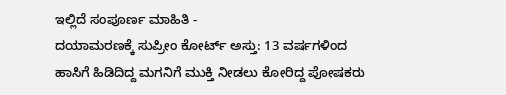ಇಲ್ಲಿದೆ ಸಂಪೂರ್ಣ ಮಾಹಿತಿ -
ದಯಾಮರಣಕ್ಕೆ ಸುಪ್ರೀಂ ಕೋರ್ಟ್ ಅಸ್ತು: 13 ವರ್ಷಗಳಿಂದ ಹಾಸಿಗೆ ಹಿಡಿದಿದ್ದ ಮಗನಿಗೆ ಮುಕ್ತಿ ನೀಡಲು ಕೋರಿದ್ದ ಪೋಷಕರು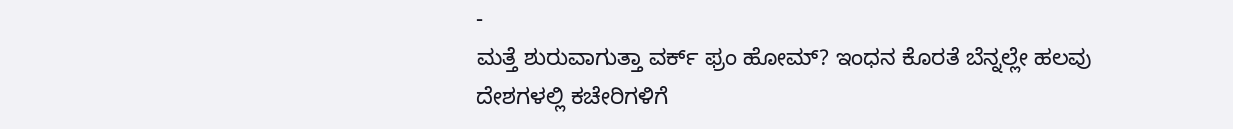-
ಮತ್ತೆ ಶುರುವಾಗುತ್ತಾ ವರ್ಕ್ ಫ್ರಂ ಹೋಮ್? ಇಂಧನ ಕೊರತೆ ಬೆನ್ನಲ್ಲೇ ಹಲವು ದೇಶಗಳಲ್ಲಿ ಕಚೇರಿಗಳಿಗೆ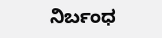ನಿರ್ಬಂಧ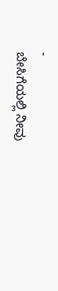-
ಬೇಸಿಗೆಯಲ್ಲಿ ನೀವು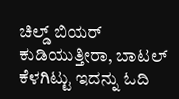ಚಿಲ್ಡ್ ಬಿಯರ್ ಕುಡಿಯುತ್ತೀರಾ, ಬಾಟಲ್ ಕೆಳಗಿಟ್ಟು ಇದನ್ನು ಓದಿ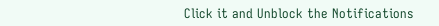Click it and Unblock the Notifications